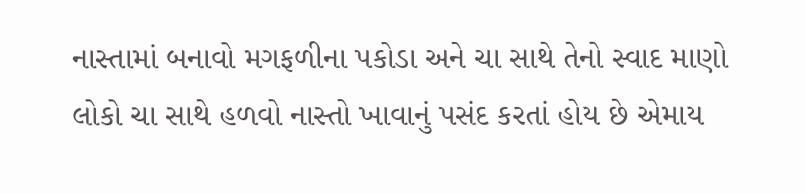નાસ્તામાં બનાવો મગફળીના પકોડા અને ચા સાથે તેનો સ્વાદ માણો
લોકો ચા સાથે હળવો નાસ્તો ખાવાનું પસંદ કરતાં હોય છે એમાય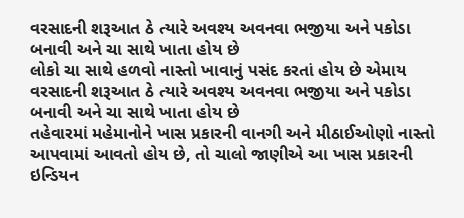વરસાદની શરૂઆત ઠે ત્યારે અવશ્ય અવનવા ભજીયા અને પકોડા બનાવી અને ચા સાથે ખાતા હોય છે
લોકો ચા સાથે હળવો નાસ્તો ખાવાનું પસંદ કરતાં હોય છે એમાય વરસાદની શરૂઆત ઠે ત્યારે અવશ્ય અવનવા ભજીયા અને પકોડા બનાવી અને ચા સાથે ખાતા હોય છે
તહેવારમાં મહેમાનોને ખાસ પ્રકારની વાનગી અને મીઠાઈઓણો નાસ્તો આપવામાં આવતો હોય છે, તો ચાલો જાણીએ આ ખાસ પ્રકારની ઇન્ડિયન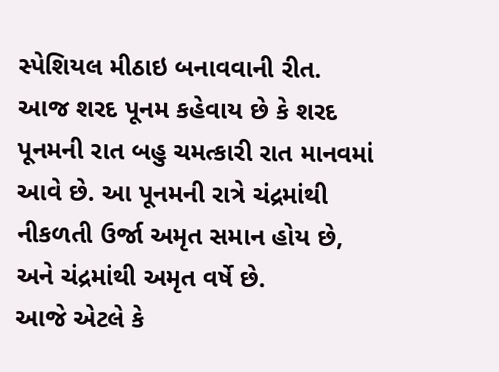સ્પેશિયલ મીઠાઇ બનાવવાની રીત.
આજ શરદ પૂનમ કહેવાય છે કે શરદ પૂનમની રાત બહુ ચમત્કારી રાત માનવમાં આવે છે. આ પૂનમની રાત્રે ચંદ્રમાંથી નીકળતી ઉર્જા અમૃત સમાન હોય છે, અને ચંદ્રમાંથી અમૃત વર્ષે છે.
આજે એટલે કે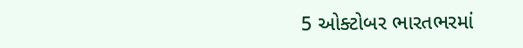5 ઓક્ટોબર ભારતભરમાં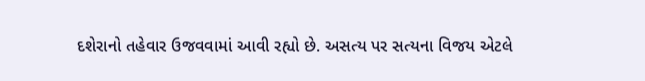દશેરાનો તહેવાર ઉજવવામાં આવી રહ્યો છે. અસત્ય પર સત્યના વિજય એટલે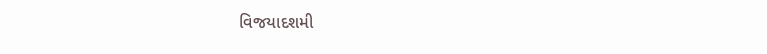વિજયાદશમી